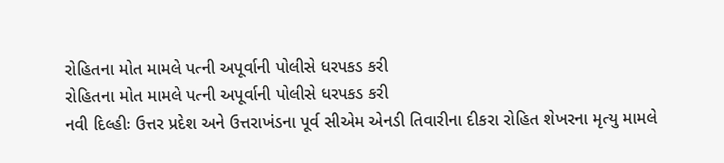રોહિતના મોત મામલે પત્ની અપૂર્વાની પોલીસે ધરપકડ કરી
રોહિતના મોત મામલે પત્ની અપૂર્વાની પોલીસે ધરપકડ કરી
નવી દિલ્હીઃ ઉત્તર પ્રદેશ અને ઉત્તરાખંડના પૂર્વ સીએમ એનડી તિવારીના દીકરા રોહિત શેખરના મૃત્યુ મામલે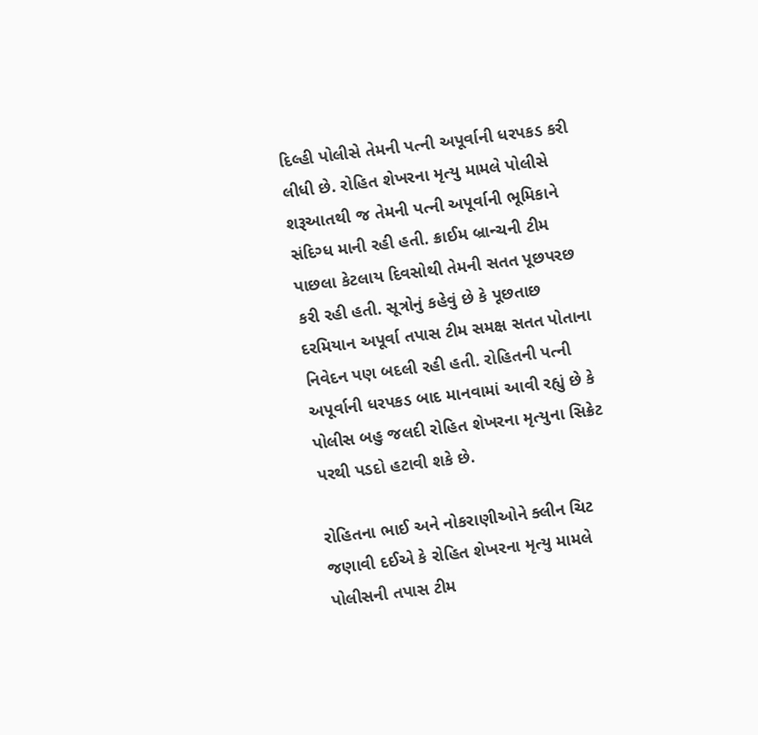દિલ્હી પોલીસે તેમની પત્ની અપૂર્વાની ધરપકડ કરી લીધી છે. રોહિત શેખરના મૃત્યુ મામલે પોલીસે શરૂઆતથી જ તેમની પત્ની અપૂર્વાની ભૂમિકાને સંદિગ્ધ માની રહી હતી. ક્રાઈમ બ્રાન્ચની ટીમ પાછલા કેટલાય દિવસોથી તેમની સતત પૂછપરછ કરી રહી હતી. સૂત્રોનું કહેવું છે કે પૂછતાછ દરમિયાન અપૂર્વા તપાસ ટીમ સમક્ષ સતત પોતાના નિવેદન પણ બદલી રહી હતી. રોહિતની પત્ની અપૂર્વાની ધરપકડ બાદ માનવામાં આવી રહ્યું છે કે પોલીસ બહુ જલદી રોહિત શેખરના મૃત્યુના સિક્રેટ પરથી પડદો હટાવી શકે છે.

રોહિતના ભાઈ અને નોકરાણીઓને ક્લીન ચિટ
જણાવી દઈએ કે રોહિત શેખરના મૃત્યુ મામલે પોલીસની તપાસ ટીમ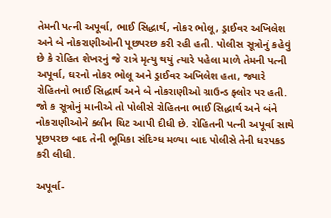તેમની પત્ની અપૂર્વા, ભાઈ સિદ્ધાર્થ, નોકર ભોલૂ, ડ્રાઈવર અખિલેશ અને બે નોકરાણીઓની પૂછપરછ કરી રહી હતી. પોલીસ સૂત્રોનું કહેવું છે કે રોહિત શેખરનું જે રાત્રે મૃત્યુ થયું ત્યારે પહેલા માળે તેમની પત્ની અપૂર્વા, ઘરનો નોકર ભોલૂ અને ડ્રાઈવર અખિલેશ હતા, જ્યારે રોહિતનો ભાઈ સિદ્ધાર્થ અને બે નોકરાણીઓ ગ્રાઉન્ડ ફ્લોર પર હતી. જો ક સૂત્રોનું માનીએ તો પોલીસે રોહિતના ભાઈ સિદ્ધાર્થ અને બંને નોકરાણીઓને ક્લીન ચિટ આપી દીધી છે. રોહિતની પત્ની અપૂર્વા સાથે પૂછપરછ બાદ તેની ભૂમિકા સંદિગ્ધ મળ્યા બાદ પોલીસે તેની ધરપકડ કરી લીધી.

અપૂર્વા-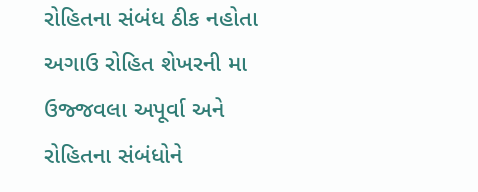રોહિતના સંબંધ ઠીક નહોતા
અગાઉ રોહિત શેખરની મા ઉજ્જવલા અપૂર્વા અને રોહિતના સંબંધોને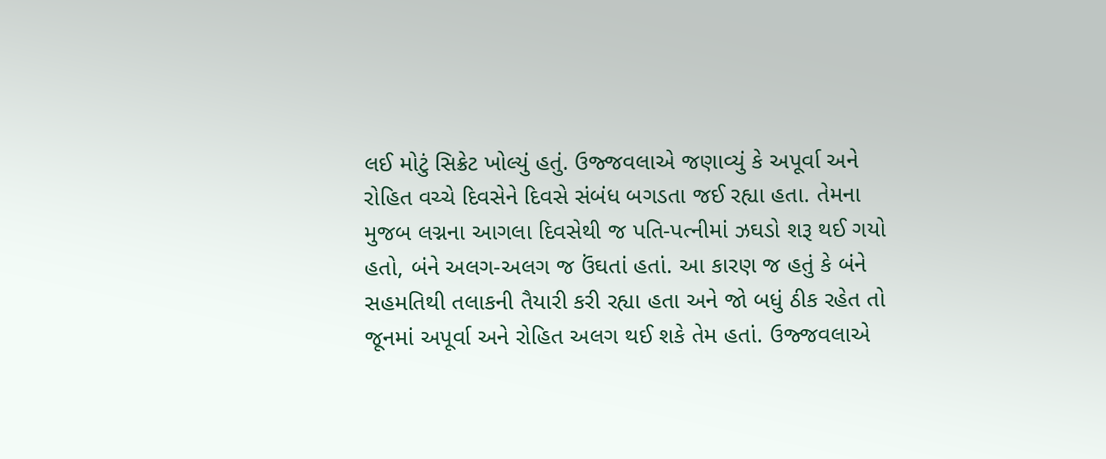લઈ મોટું સિક્રેટ ખોલ્યું હતું. ઉજ્જવલાએ જણાવ્યું કે અપૂર્વા અને રોહિત વચ્ચે દિવસેને દિવસે સંબંધ બગડતા જઈ રહ્યા હતા. તેમના મુજબ લગ્નના આગલા દિવસેથી જ પતિ-પત્નીમાં ઝઘડો શરૂ થઈ ગયો હતો, બંને અલગ-અલગ જ ઉંઘતાં હતાં. આ કારણ જ હતું કે બંને સહમતિથી તલાકની તૈયારી કરી રહ્યા હતા અને જો બધું ઠીક રહેત તો જૂનમાં અપૂર્વા અને રોહિત અલગ થઈ શકે તેમ હતાં. ઉજ્જવલાએ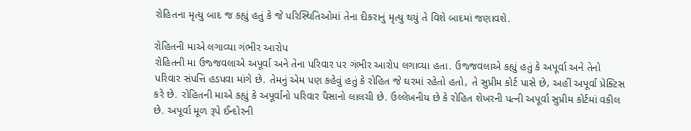રોહિતના મૃત્યુ બાદ જ કહ્યું હતું કે જે પરિસ્થિતિઓમાં તેના દીકરાનું મૃત્યુ થયું તે વિશે બાદમાં જણાવશે.

રોહિતની માએ લગાવ્યા ગંભીર આરોપ
રોહિતની મા ઉજ્જવલાએ અપૂર્વા અને તેના પરિવાર પર ગંભીર આરોપ લગાવ્યા હતા. ઉજ્જવલાએ કહ્યું હતું કે અપૂર્વા અને તેનો પરિવાર સંપત્તિ હડપવા માંગે છે. તેમનું એમ પણ કહેવું હતું કે રોહિત જે ઘરમાં રહેતો હતો, તે સુપ્રીમ કોર્ટ પાસે છે, અહીં અપૂર્વા પ્રેક્ટિસ કરે છે. રોહિતની માએ કહ્યું કે અપૂર્વાનો પરિવાર પૈસાનો લાલચી છે. ઉલ્લેખનીય છે કે રોહિત શેખરની પત્ની અપૂર્વા સુપ્રીમ કોર્ટમાં વકીલ છે. અપૂર્વા મૂળ રૂપે ઈન્દોરની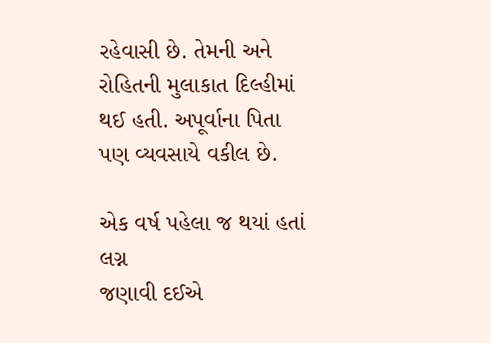રહેવાસી છે. તેમની અને રોહિતની મુલાકાત દિલ્હીમાં થઈ હતી. અપૂર્વાના પિતા પણ વ્યવસાયે વકીલ છે.

એક વર્ષ પહેલા જ થયાં હતાં લગ્ન
જણાવી દઈએ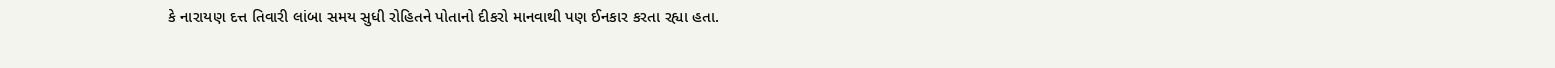કે નારાયણ દત્ત તિવારી લાંબા સમય સુધી રોહિતને પોતાનો દીકરો માનવાથી પણ ઈનકાર કરતા રહ્યા હતા.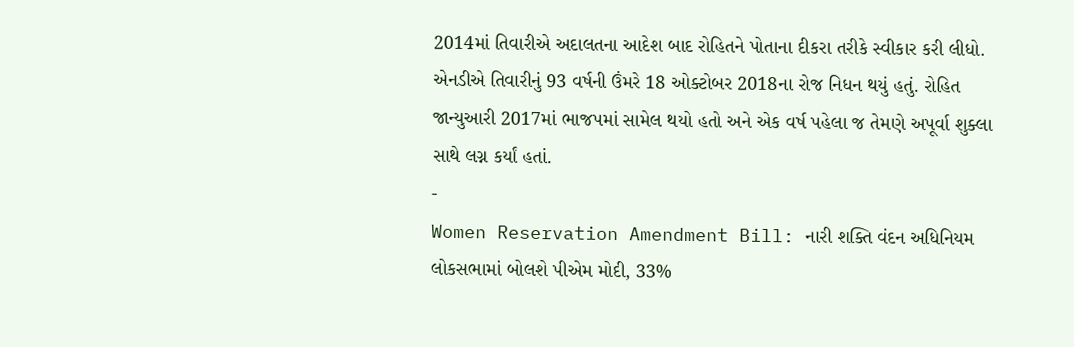2014માં તિવારીએ અદાલતના આદેશ બાદ રોહિતને પોતાના દીકરા તરીકે સ્વીકાર કરી લીધો. એનડીએ તિવારીનું 93 વર્ષની ઉંમરે 18 ઓક્ટોબર 2018ના રોજ નિધન થયું હતું. રોહિત જાન્યુઆરી 2017માં ભાજપમાં સામેલ થયો હતો અને એક વર્ષ પહેલા જ તેમણે અપૂર્વા શુક્લા સાથે લગ્ન કર્યાં હતાં.
-
Women Reservation Amendment Bill: નારી શક્તિ વંદન અધિનિયમ લોકસભામાં બોલશે પીએમ મોદી, 33%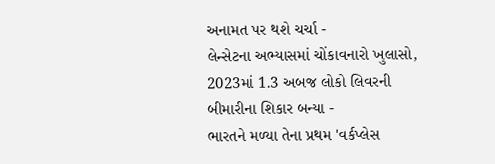અનામત પર થશે ચર્ચા -
લેન્સેટના અભ્યાસમાં ચોંકાવનારો ખુલાસો, 2023માં 1.3 અબજ લોકો લિવરની બીમારીના શિકાર બન્યા -
ભારતને મળ્યા તેના પ્રથમ 'વર્કપ્લેસ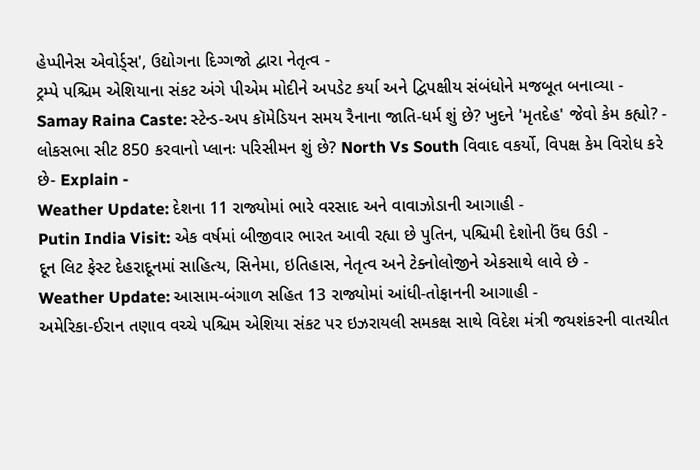હેપ્પીનેસ એવોર્ડ્સ', ઉદ્યોગના દિગ્ગજો દ્વારા નેતૃત્વ -
ટ્રમ્પે પશ્ચિમ એશિયાના સંકટ અંગે પીએમ મોદીને અપડેટ કર્યા અને દ્વિપક્ષીય સંબંધોને મજબૂત બનાવ્યા -
Samay Raina Caste: સ્ટેન્ડ-અપ કૉમેડિયન સમય રૈનાના જાતિ-ધર્મ શું છે? ખુદને 'મૃતદેહ' જેવો કેમ કહ્યો? -
લોકસભા સીટ 850 કરવાનો પ્લાનઃ પરિસીમન શું છે? North Vs South વિવાદ વકર્યો, વિપક્ષ કેમ વિરોધ કરે છે- Explain -
Weather Update: દેશના 11 રાજ્યોમાં ભારે વરસાદ અને વાવાઝોડાની આગાહી -
Putin India Visit: એક વર્ષમાં બીજીવાર ભારત આવી રહ્યા છે પુતિન, પશ્ચિમી દેશોની ઉંઘ ઉડી -
દૂન લિટ ફેસ્ટ દેહરાદૂનમાં સાહિત્ય, સિનેમા, ઇતિહાસ, નેતૃત્વ અને ટેક્નોલોજીને એકસાથે લાવે છે -
Weather Update: આસામ-બંગાળ સહિત 13 રાજ્યોમાં આંધી-તોફાનની આગાહી -
અમેરિકા-ઈરાન તણાવ વચ્ચે પશ્ચિમ એશિયા સંકટ પર ઇઝરાયલી સમકક્ષ સાથે વિદેશ મંત્રી જયશંકરની વાતચીત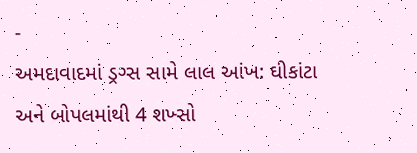-
અમદાવાદમાં ડ્રગ્સ સામે લાલ આંખ: ઘીકાંટા અને બોપલમાંથી 4 શખ્સો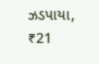ઝડપાયા, ₹21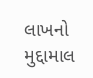લાખનો મુદ્દામાલ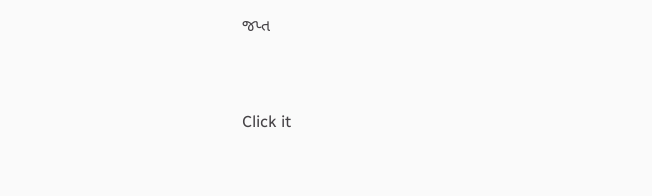જપ્ત



Click it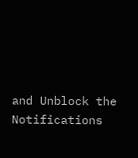and Unblock the Notifications